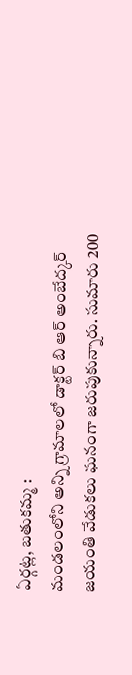ఏర్గట్ల, బతుకమ్మ :
మండలంలోని అన్ని గ్రామాలలో డాక్టర్ బి ఆర్ అంబేద్కర్ జయంతి వేడుకలు ఘనంగా జరుపుకున్నారు. సుమారు 200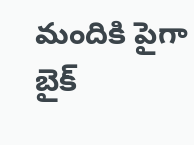మందికి పైగా బైక్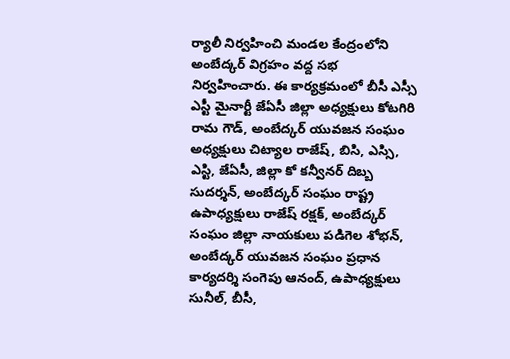ర్యాలీ నిర్వహించి మండల కేంద్రంలోని అంబేద్కర్ విగ్రహం వద్ద సభ నిర్వహించారు. ఈ కార్యక్రమంలో బీసీ ఎస్సీ ఎస్టీ మైనార్టీ జేఏసీ జిల్లా అధ్యక్షులు కోటగిరి రామ గౌడ్, అంబేద్కర్ యువజన సంఘం అధ్యక్షులు చిట్యాల రాజేష్, బిసి, ఎస్సి, ఎస్టి, జేఏసీ, జిల్లా కో కన్వీనర్ దిబ్బ సుదర్శన్, అంబేద్కర్ సంఘం రాష్ట్ర ఉపాధ్యక్షులు రాజేష్ రక్షక్, అంబేద్కర్ సంఘం జిల్లా నాయకులు పడిగెల శోభన్, అంబేద్కర్ యువజన సంఘం ప్రధాన కార్యదర్శి సంగెపు ఆనంద్, ఉపాధ్యక్షులు సునీల్, బీసీ,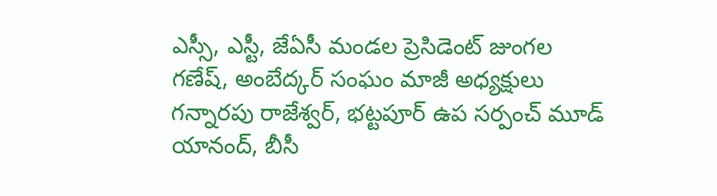ఎస్సీ, ఎస్టీ, జేఏసీ మండల ప్రెసిడెంట్ జుంగల గణేష్, అంబేద్కర్ సంఘం మాజీ అధ్యక్షులు గన్నారపు రాజేశ్వర్, భట్టపూర్ ఉప సర్పంచ్ మూడ్ యానంద్, బీసీ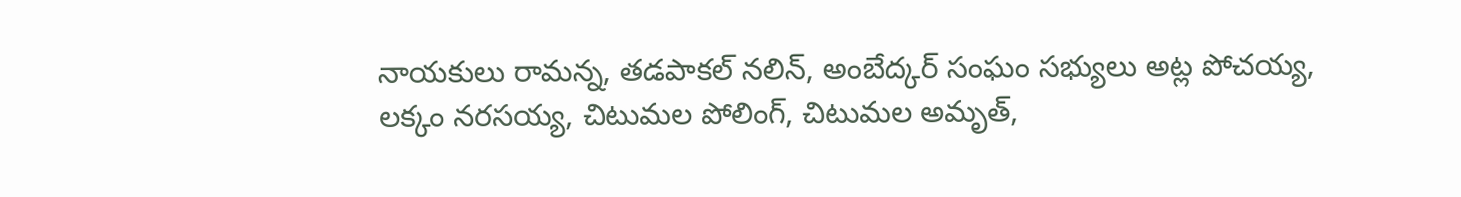నాయకులు రామన్న, తడపాకల్ నలిన్, అంబేద్కర్ సంఘం సభ్యులు అట్ల పోచయ్య, లక్కం నరసయ్య, చిటుమల పోలింగ్, చిటుమల అమృత్,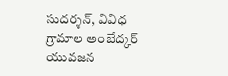సుదర్శన్, వివిధ గ్రామాల అంబేద్కర్ యువజన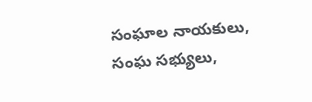సంఘాల నాయకులు, సంఘ సభ్యులు,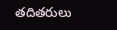తదితరులు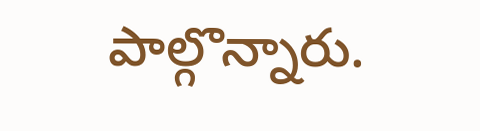పాల్గొన్నారు.